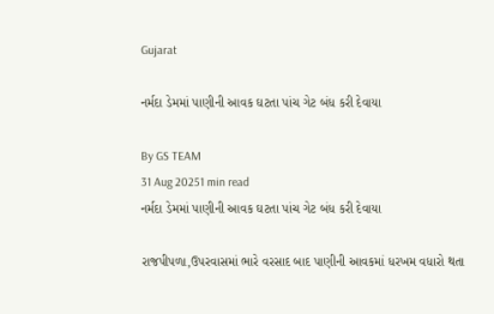Gujarat

નર્મદા ડેમમાં પાણીની આવક ઘટતા પાંચ ગેટ બંધ કરી દેવાયા

By GS TEAM
31 Aug 20251 min read
નર્મદા ડેમમાં પાણીની આવક ઘટતા પાંચ ગેટ બંધ કરી દેવાયા

રાજપીપળા,ઉપરવાસમાં ભારે વરસાદ બાદ પાણીની આવકમાં ધરખમ વધારો થતા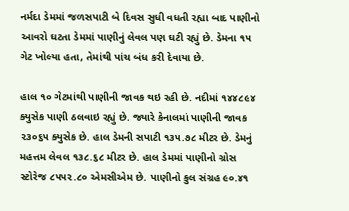નર્મદા ડેમમાં જળસપાટી બે દિવસ સુધી વધતી રહ્યા બાદ પાણીનો આવરો ઘટતા ડેમમાં પાણીનું લેવલ પણ ઘટી રહ્યું છે. ડેમના ૧૫ ગેટ ખોલ્યા હતા, તેમાંથી પાંચ બંધ કરી દેવાયા છે.

હાલ ૧૦ ગેટમાંથી પાણીની જાવક થઇ રહી છે. નદીમાં ૧૪૪૮૯૪ ક્યુસેક પાણી ઠલવાઇ રહ્યું છે. જ્યારે કેનાલમાં પાણીની જાવક ૨૩૦૬૫ ક્યુસેક છે. હાલ ડેમની સપાટી ૧૩૫.૭૮ મીટર છે. ડેમનું મહત્તમ લેવલ ૧૩૮.૬૮ મીટર છે. હાલ ડેમમાં પાણીનો ગ્રોસ સ્ટોરેજ ૮૫૫૨.૮૦ એમસીએમ છે. પાણીનો કુલ સંગ્રહ ૯૦.૪૧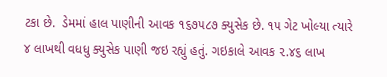ટકા છે.  ડેમમાં હાલ પાણીની આવક ૧૬૭૫૮૭ ક્યુસેક છે. ૧૫ ગેટ ખોલ્યા ત્યારે ૪ લાખથી વધધુ ક્યુસેક પાણી જઇ રહ્યું હતું. ગઇકાલે આવક ૨.૪૬ લાખ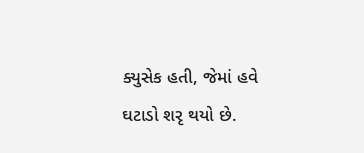ક્યુસેક હતી, જેમાં હવે ઘટાડો શરૃ થયો છે.